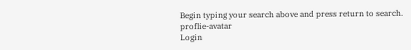Begin typing your search above and press return to search.
proflie-avatar
Login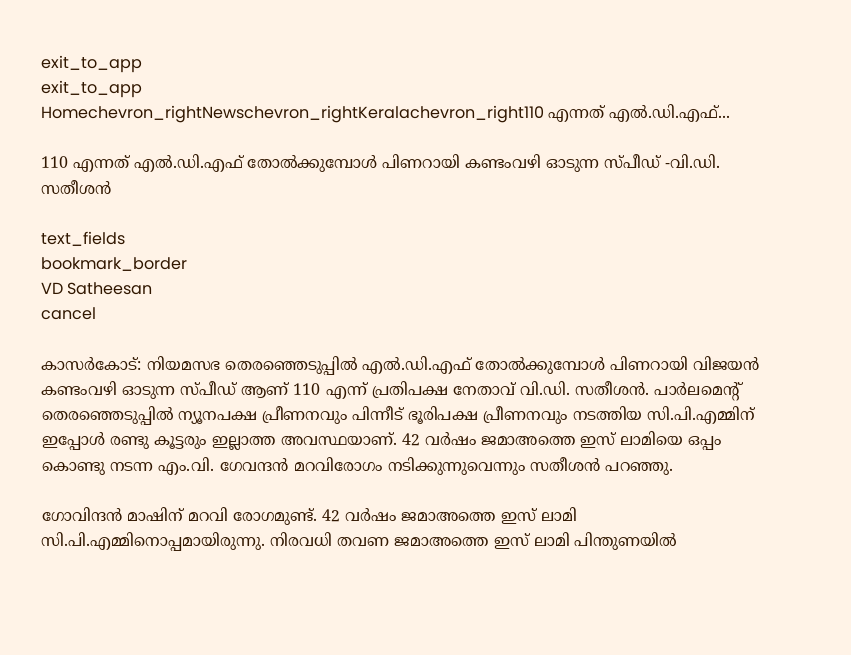exit_to_app
exit_to_app
Homechevron_rightNewschevron_rightKeralachevron_right110 എന്നത് എൽ.ഡി.എഫ്...

110 എന്നത് എൽ.ഡി.എഫ് തോൽക്കുമ്പോൾ പിണറായി കണ്ടംവഴി ഓടുന്ന സ്പീഡ് -വി.ഡി. സതീശൻ

text_fields
bookmark_border
VD Satheesan
cancel

കാസര്‍കോട്: നിയമസഭ തെരഞ്ഞെടുപ്പിൽ എൽ.ഡി.എഫ് തോൽക്കുമ്പോൾ പിണറായി വിജയൻ കണ്ടംവഴി ഓടുന്ന സ്പീഡ് ആണ് 110 എന്ന് പ്രതിപക്ഷ നേതാവ് വി.ഡി. സതീശൻ. പാര്‍ലമെന്റ് തെരഞ്ഞെടുപ്പില്‍ ന്യൂനപക്ഷ പ്രീണനവും പിന്നീട് ഭൂരിപക്ഷ പ്രീണനവും നടത്തിയ സി.പി.എമ്മിന് ഇപ്പോള്‍ രണ്ടു കൂട്ടരും ഇല്ലാത്ത അവസ്ഥയാണ്. 42 വര്‍ഷം ജമാഅത്തെ ഇസ് ലാമിയെ ഒപ്പം കൊണ്ടു നടന്ന എം.വി. ഗേവന്ദന്‍ മറവിരോഗം നടിക്കുന്നുവെന്നും സതീശൻ പറഞ്ഞു.

ഗോവിന്ദന്‍ മാഷിന് മറവി രോഗമുണ്ട്. 42 വര്‍ഷം ജമാഅത്തെ ഇസ് ലാമി സി.പി.എമ്മിനൊപ്പമായിരുന്നു. നിരവധി തവണ ജമാഅത്തെ ഇസ് ലാമി പിന്തുണയില്‍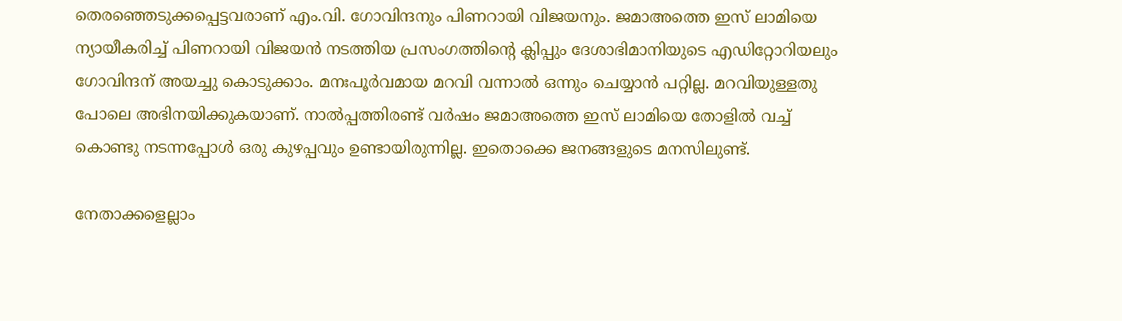തെരഞ്ഞെടുക്കപ്പെട്ടവരാണ് എം.വി. ഗോവിന്ദനും പിണറായി വിജയനും. ജമാഅത്തെ ഇസ് ലാമിയെ ന്യായീകരിച്ച് പിണറായി വിജയന്‍ നടത്തിയ പ്രസംഗത്തിന്റെ ക്ലിപ്പും ദേശാഭിമാനിയുടെ എഡിറ്റോറിയലും ഗോവിന്ദന് അയച്ചു കൊടുക്കാം. മനഃപൂര്‍വമായ മറവി വന്നാല്‍ ഒന്നും ചെയ്യാന്‍ പറ്റില്ല. മറവിയുള്ളതു പോലെ അഭിനയിക്കുകയാണ്. നാല്‍പ്പത്തിരണ്ട് വര്‍ഷം ജമാഅത്തെ ഇസ് ലാമിയെ തോളില്‍ വച്ച് കൊണ്ടു നടന്നപ്പോള്‍ ഒരു കുഴപ്പവും ഉണ്ടായിരുന്നില്ല. ഇതൊക്കെ ജനങ്ങളുടെ മനസിലുണ്ട്.

നേതാക്കളെല്ലാം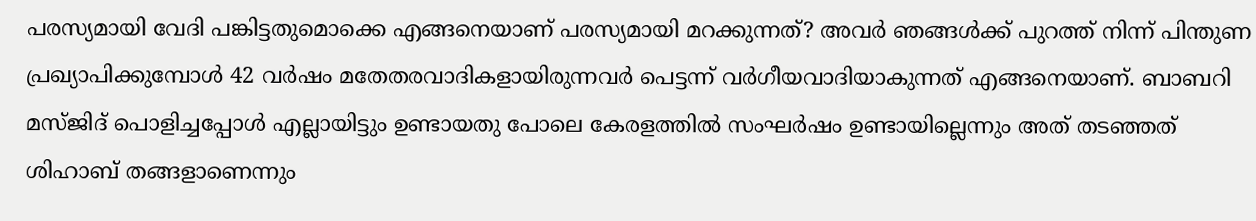പരസ്യമായി വേദി പങ്കിട്ടതുമൊക്കെ എങ്ങനെയാണ് പരസ്യമായി മറക്കുന്നത്? അവര്‍ ഞങ്ങള്‍ക്ക് പുറത്ത് നിന്ന് പിന്തുണ പ്രഖ്യാപിക്കുമ്പോള്‍ 42 വര്‍ഷം മതേതരവാദികളായിരുന്നവര്‍ പെട്ടന്ന് വര്‍ഗീയവാദിയാകുന്നത് എങ്ങനെയാണ്. ബാബറി മസ്ജിദ് പൊളിച്ചപ്പോള്‍ എല്ലായിട്ടും ഉണ്ടായതു പോലെ കേരളത്തില്‍ സംഘര്‍ഷം ഉണ്ടായില്ലെന്നും അത് തടഞ്ഞത് ശിഹാബ് തങ്ങളാണെന്നും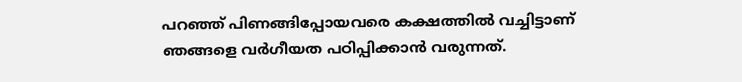പറഞ്ഞ് പിണങ്ങിപ്പോയവരെ കക്ഷത്തില്‍ വച്ചിട്ടാണ് ഞങ്ങളെ വര്‍ഗീയത പഠിപ്പിക്കാന്‍ വരുന്നത്.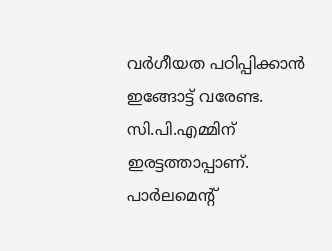വര്‍ഗീയത പഠിപ്പിക്കാന്‍ ഇങ്ങോട്ട് വരേണ്ട. സി.പി.എമ്മിന് ഇരട്ടത്താപ്പാണ്. പാര്‍ലമെന്റ്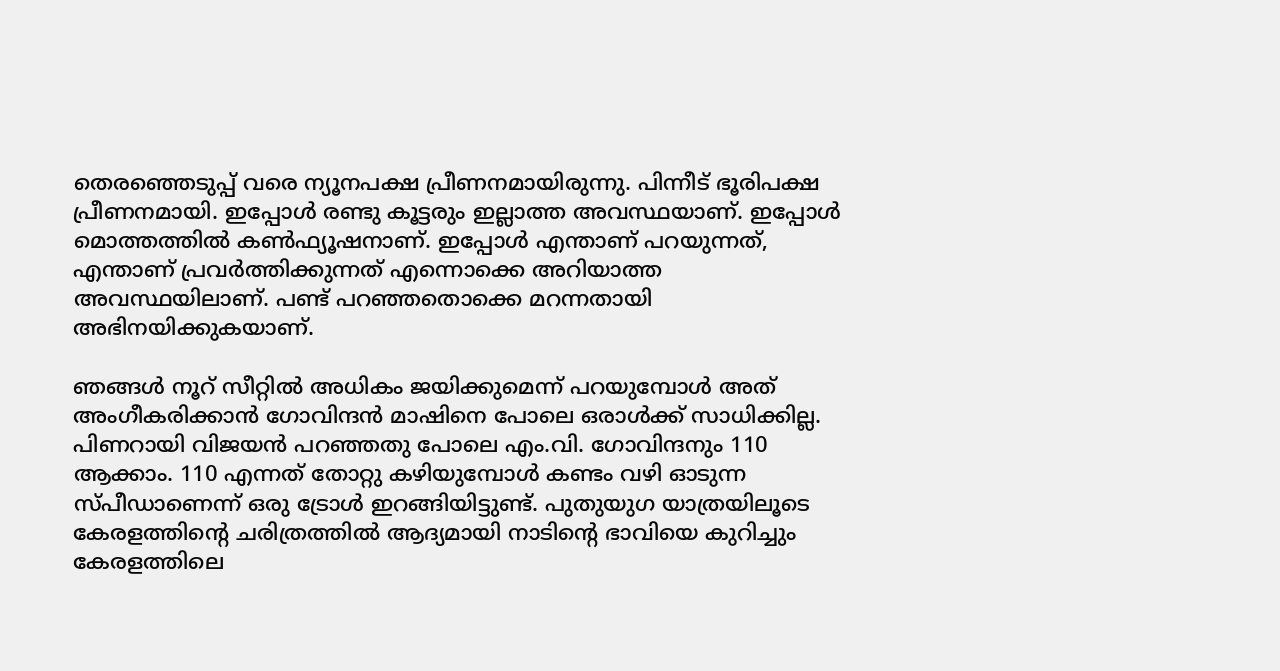തെരഞ്ഞെടുപ്പ് വരെ ന്യൂനപക്ഷ പ്രീണനമായിരുന്നു. പിന്നീട് ഭൂരിപക്ഷ പ്രീണനമായി. ഇപ്പോള്‍ രണ്ടു കൂട്ടരും ഇല്ലാത്ത അവസ്ഥയാണ്. ഇപ്പോള്‍ മൊത്തത്തില്‍ കണ്‍ഫ്യൂഷനാണ്. ഇപ്പോള്‍ എന്താണ് പറയുന്നത്, എന്താണ് പ്രവര്‍ത്തിക്കുന്നത് എന്നൊക്കെ അറിയാത്ത അവസ്ഥയിലാണ്. പണ്ട് പറഞ്ഞതൊക്കെ മറന്നതായി അഭിനയിക്കുകയാണ്.

ഞങ്ങള്‍ നൂറ് സീറ്റില്‍ അധികം ജയിക്കുമെന്ന് പറയുമ്പോള്‍ അത് അംഗീകരിക്കാന്‍ ഗോവിന്ദന്‍ മാഷിനെ പോലെ ഒരാള്‍ക്ക് സാധിക്കില്ല. പിണറായി വിജയന്‍ പറഞ്ഞതു പോലെ എം.വി. ഗോവിന്ദനും 110 ആക്കാം. 110 എന്നത് തോറ്റു കഴിയുമ്പോള്‍ കണ്ടം വഴി ഓടുന്ന സ്പീഡാണെന്ന് ഒരു ട്രോള്‍ ഇറങ്ങിയിട്ടുണ്ട്. പുതുയുഗ യാത്രയിലൂടെ കേരളത്തിന്റെ ചരിത്രത്തില്‍ ആദ്യമായി നാടിന്റെ ഭാവിയെ കുറിച്ചും കേരളത്തിലെ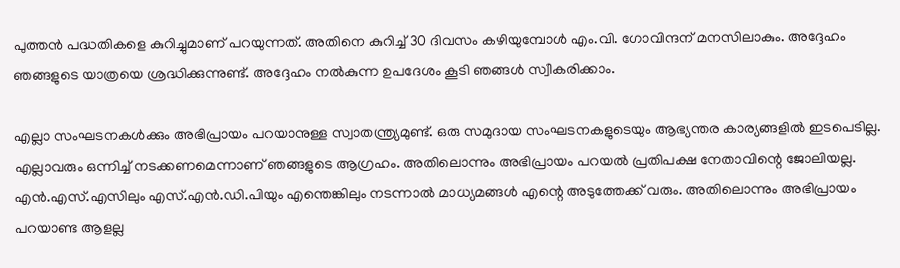പുത്തന്‍ പദ്ധതികളെ കുറിച്ചുമാണ് പറയുന്നത്. അതിനെ കുറിച്ച് 30 ദിവസം കഴിയുമ്പോള്‍ എം.വി. ഗോവിന്ദന് മനസിലാകും. അദ്ദേഹം ഞങ്ങളുടെ യാത്രയെ ശ്രദ്ധിക്കുന്നുണ്ട്. അദ്ദേഹം നല്‍കുന്ന ഉപദേശം കൂടി ഞങ്ങള്‍ സ്വീകരിക്കാം.

എല്ലാ സംഘടനകള്‍ക്കും അഭിപ്രായം പറയാനുള്ള സ്വാതന്ത്ര്യമുണ്ട്. ഒരു സമുദായ സംഘടനകളുടെയും ആഭ്യന്തര കാര്യങ്ങളില്‍ ഇടപെടില്ല. എല്ലാവരും ഒന്നിച്ച് നടക്കണമെന്നാണ് ഞങ്ങളുടെ ആഗ്രഹം. അതിലൊന്നും അഭിപ്രായം പറയല്‍ പ്രതിപക്ഷ നേതാവിന്റെ ജോലിയല്ല. എന്‍.എസ്.എസിലും എസ്.എന്‍.ഡി.പിയും എന്തെങ്കിലും നടന്നാല്‍ മാധ്യമങ്ങള്‍ എന്റെ അടുത്തേക്ക് വരും. അതിലൊന്നും അഭിപ്രായം പറയാണ്ട ആളല്ല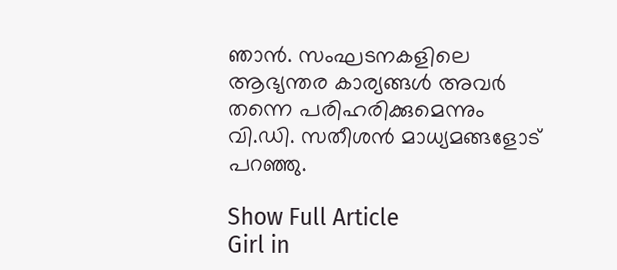ഞാന്‍. സംഘടനകളിലെ ആഭ്യന്തര കാര്യങ്ങള്‍ അവര്‍ തന്നെ പരിഹരിക്കുമെന്നും വി.ഡി. സതീശൻ മാധ്യമങ്ങളോട് പറഞ്ഞു.

Show Full Article
Girl in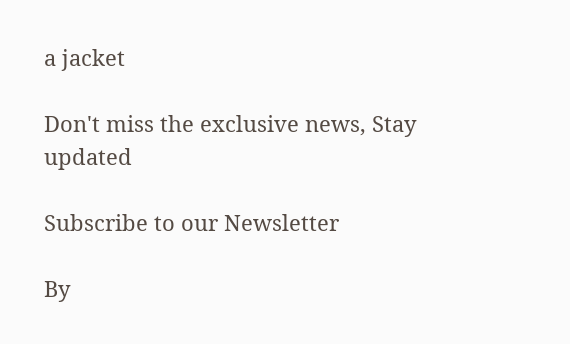a jacket

Don't miss the exclusive news, Stay updated

Subscribe to our Newsletter

By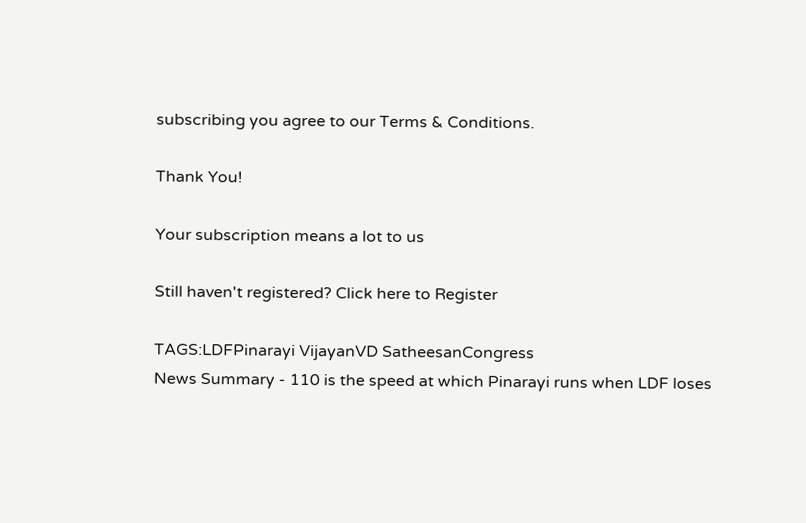subscribing you agree to our Terms & Conditions.

Thank You!

Your subscription means a lot to us

Still haven't registered? Click here to Register

TAGS:LDFPinarayi VijayanVD SatheesanCongress
News Summary - 110 is the speed at which Pinarayi runs when LDF loses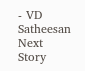- VD Satheesan
Next Story